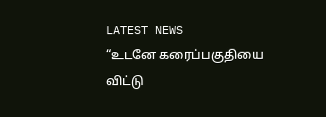LATEST NEWS
“உடனே கரைப்பகுதியை விட்டு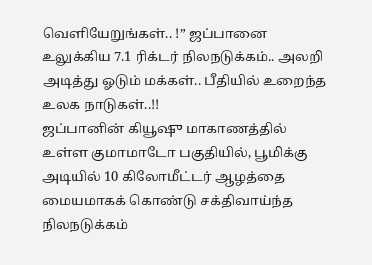வெளியேறுங்கள்.. !” ஜப்பானை உலுக்கிய 7.1 ரிக்டர் நிலநடுக்கம்.. அலறி அடித்து ஓடும் மக்கள்.. பீதியில் உறைந்த உலக நாடுகள்..!!
ஜப்பானின் கியூஷு மாகாணத்தில் உள்ள குமாமாடோ பகுதியில், பூமிக்கு அடியில் 10 கிலோமீட்டர் ஆழத்தை மையமாகக் கொண்டு சக்திவாய்ந்த நிலநடுக்கம்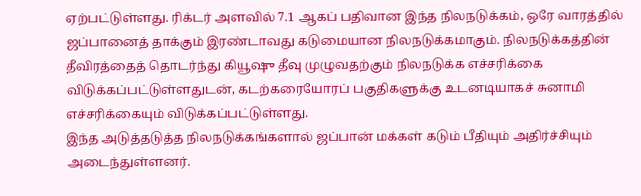ஏற்பட்டுள்ளது. ரிக்டர் அளவில் 7.1 ஆகப் பதிவான இந்த நிலநடுக்கம், ஒரே வாரத்தில் ஜப்பானைத் தாக்கும் இரண்டாவது கடுமையான நிலநடுக்கமாகும். நிலநடுக்கத்தின் தீவிரத்தைத் தொடர்ந்து கியூஷு தீவு முழுவதற்கும் நிலநடுக்க எச்சரிக்கை விடுக்கப்பட்டுள்ளதுடன், கடற்கரையோரப் பகுதிகளுக்கு உடனடியாகச் சுனாமி எச்சரிக்கையும் விடுக்கப்பட்டுள்ளது.
இந்த அடுத்தடுத்த நிலநடுக்கங்களால் ஜப்பான் மக்கள் கடும் பீதியும் அதிர்ச்சியும் அடைந்துள்ளனர்.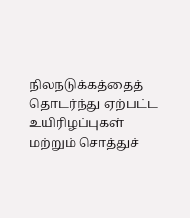நிலநடுக்கத்தைத் தொடர்ந்து ஏற்பட்ட உயிரிழப்புகள் மற்றும் சொத்துச்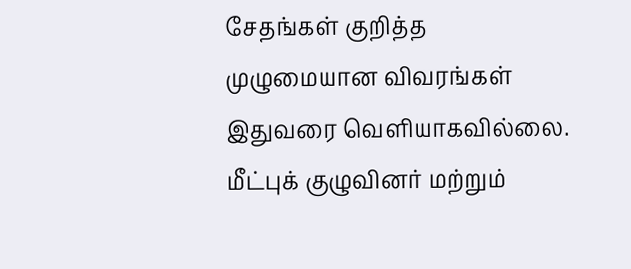சேதங்கள் குறித்த முழுமையான விவரங்கள் இதுவரை வெளியாகவில்லை. மீட்புக் குழுவினர் மற்றும்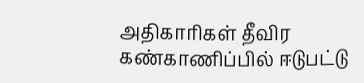அதிகாரிகள் தீவிர கண்காணிப்பில் ஈடுபட்டு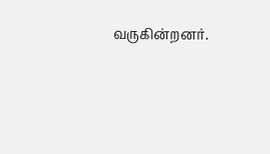வருகின்றனர்.